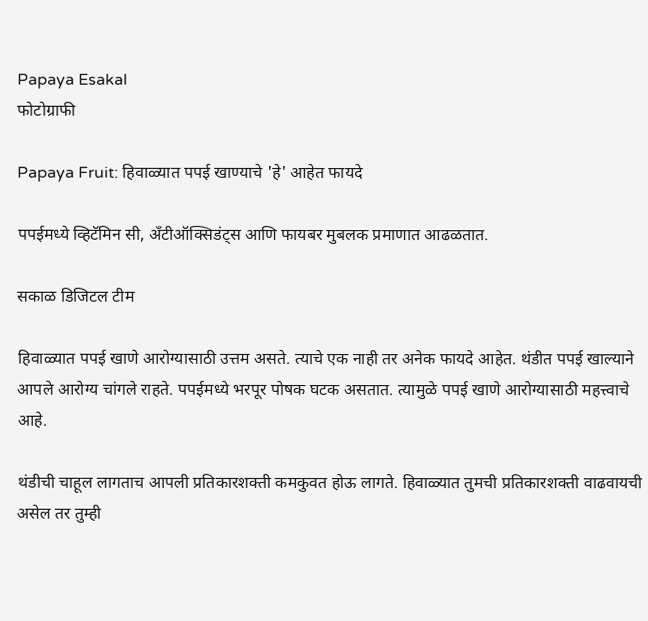Papaya Esakal
फोटोग्राफी

Papaya Fruit: हिवाळ्यात पपई खाण्याचे 'हे' आहेत फायदे

पपईमध्ये व्हिटॅमिन सी, अँटीऑक्सिडंट्स आणि फायबर मुबलक प्रमाणात आढळतात.

सकाळ डिजिटल टीम

हिवाळ्यात पपई खाणे आरोग्यासाठी उत्तम असते. त्याचे एक नाही तर अनेक फायदे आहेत. थंडीत पपई खाल्याने आपले आरोग्य चांगले राहते. पपईमध्ये भरपूर पोषक घटक असतात. त्यामुळे पपई खाणे आरोग्यासाठी महत्त्वाचे आहे.

थंडीची चाहूल लागताच आपली प्रतिकारशक्ती कमकुवत होऊ लागते. हिवाळ्यात तुमची प्रतिकारशक्ती वाढवायची असेल तर तुम्ही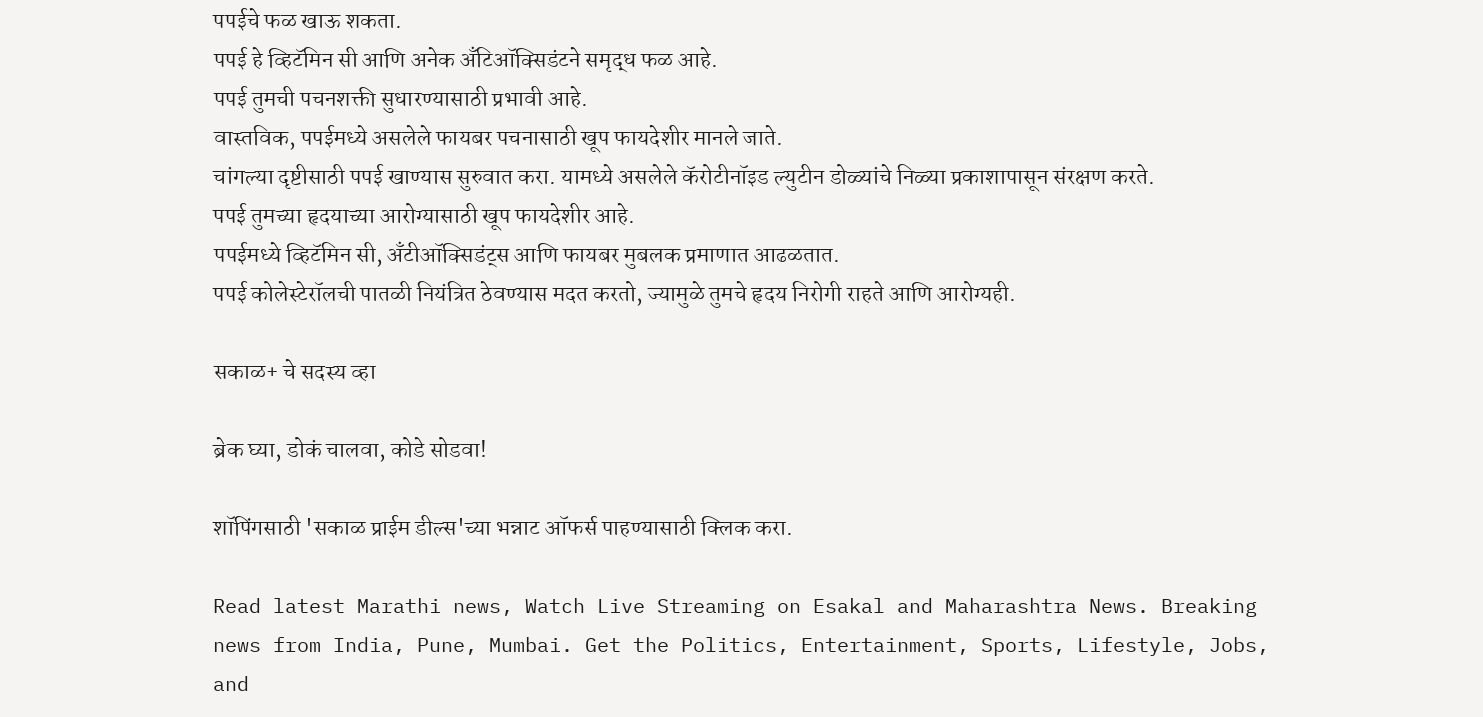पपईचे फळ खाऊ शकता.
पपई हे व्हिटॅमिन सी आणि अनेक अँटिऑक्सिडंटने समृद्ध फळ आहे.
पपई तुमची पचनशक्ती सुधारण्यासाठी प्रभावी आहे.
वास्तविक, पपईमध्ये असलेले फायबर पचनासाठी खूप फायदेशीर मानले जाते.
चांगल्या दृष्टीसाठी पपई खाण्यास सुरुवात करा. यामध्ये असलेले कॅरोटीनॉइड ल्युटीन डोळ्यांचे निळ्या प्रकाशापासून संरक्षण करते.
पपई तुमच्या हृदयाच्या आरोग्यासाठी खूप फायदेशीर आहे.
पपईमध्ये व्हिटॅमिन सी, अँटीऑक्सिडंट्स आणि फायबर मुबलक प्रमाणात आढळतात.
पपई कोलेस्टेरॉलची पातळी नियंत्रित ठेवण्यास मदत करतो, ज्यामुळे तुमचे हृदय निरोगी राहते आणि आरोग्यही.

सकाळ+ चे सदस्य व्हा

ब्रेक घ्या, डोकं चालवा, कोडे सोडवा!

शॉपिंगसाठी 'सकाळ प्राईम डील्स'च्या भन्नाट ऑफर्स पाहण्यासाठी क्लिक करा.

Read latest Marathi news, Watch Live Streaming on Esakal and Maharashtra News. Breaking news from India, Pune, Mumbai. Get the Politics, Entertainment, Sports, Lifestyle, Jobs, and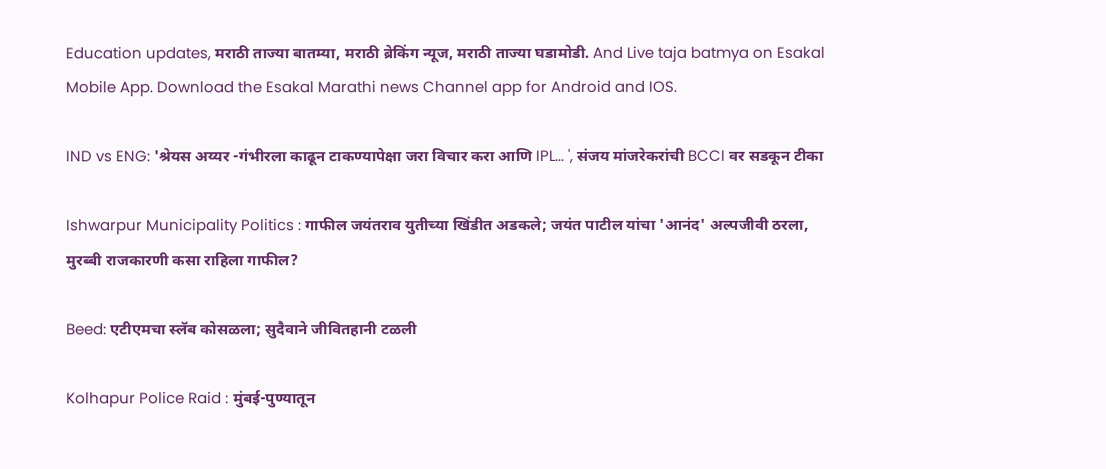Education updates, मराठी ताज्या बातम्या, मराठी ब्रेकिंग न्यूज, मराठी ताज्या घडामोडी. And Live taja batmya on Esakal Mobile App. Download the Esakal Marathi news Channel app for Android and IOS.

IND vs ENG: 'श्रेयस अय्यर -गंभीरला काढून टाकण्यापेक्षा जरा विचार करा आणि IPL... ', संजय मांजरेकरांची BCCI वर सडकून टीका

Ishwarpur Municipality Politics : गाफील जयंतराव युतीच्या खिंडीत अडकले; जयंत पाटील यांचा 'आनंद' अल्पजीवी ठरला, मुरब्बी राजकारणी कसा राहिला गाफील?

Beed: एटीएमचा स्लॅब कोसळला; सुदैवाने जीवितहानी टळली

Kolhapur Police Raid : मुंबई-पुण्यातून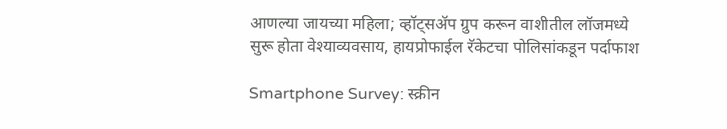आणल्या जायच्या महिला; व्हॉट्सॲप ग्रुप करून वाशीतील लॉजमध्ये सुरू होता वेश्‍याव्यवसाय, हायप्रोफाईल रॅकेटचा पोलिसांकडून पर्दाफाश

Smartphone Survey: स्क्रीन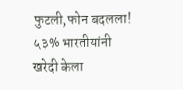फुटली,फोन बदलला! ५३% भारतीयांनी खरेदी केला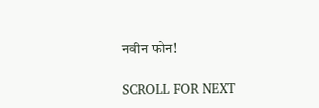नवीन फोन!

SCROLL FOR NEXT